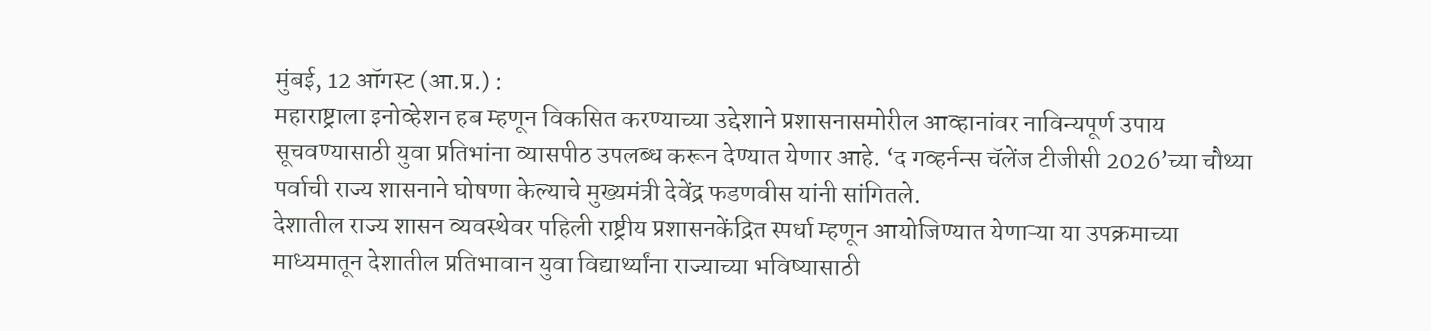मुंबई, 12 ऑगस्ट (आ.प्र.) :
महाराष्ट्राला इनोव्हेशन हब म्हणून विकसित करण्याच्या उद्देशाने प्रशासनासमोरील आव्हानांवर नाविन्यपूर्ण उपाय सूचवण्यासाठी युवा प्रतिभांना व्यासपीठ उपलब्ध करून देण्यात येणार आहे. ‘द गव्हर्नन्स चॅलेंज टीजीसी 2026’च्या चौथ्या पर्वाची राज्य शासनाने घोषणा केल्याचे मुख्यमंत्री देवेंद्र फडणवीस यांनी सांगितले.
देशातील राज्य शासन व्यवस्थेवर पहिली राष्ट्रीय प्रशासनकेंद्रित स्पर्धा म्हणून आयोजिण्यात येणाऱ्या या उपक्रमाच्या माध्यमातून देशातील प्रतिभावान युवा विद्यार्थ्यांना राज्याच्या भविष्यासाठी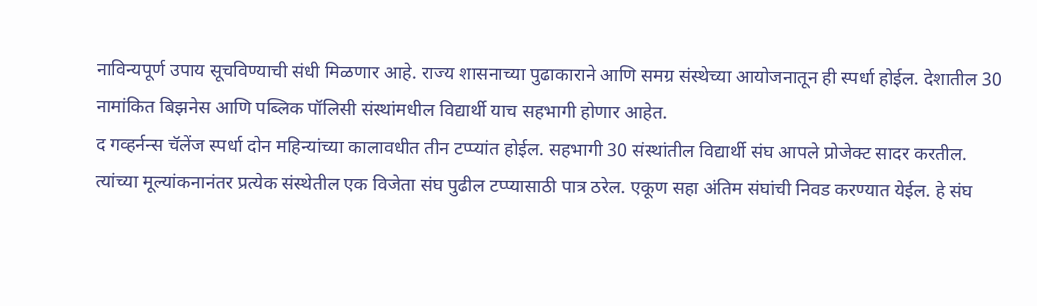नाविन्यपूर्ण उपाय सूचविण्याची संधी मिळणार आहे. राज्य शासनाच्या पुढाकाराने आणि समग्र संस्थेच्या आयोजनातून ही स्पर्धा होईल. देशातील 30 नामांकित बिझनेस आणि पब्लिक पॉलिसी संस्थांमधील विद्यार्थी याच सहभागी होणार आहेत.
द गव्हर्नन्स चॅलेंज स्पर्धा दोन महिन्यांच्या कालावधीत तीन टप्प्यांत होईल. सहभागी 30 संस्थांतील विद्यार्थी संघ आपले प्रोजेक्ट सादर करतील.
त्यांच्या मूल्यांकनानंतर प्रत्येक संस्थेतील एक विजेता संघ पुढील टप्प्यासाठी पात्र ठरेल. एकूण सहा अंतिम संघांची निवड करण्यात येईल. हे संघ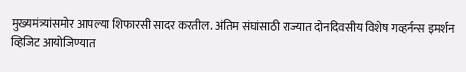मुख्यमंत्र्यांसमोर आपल्या शिफारसी सादर करतील. अंतिम संघांसाठी राज्यात दोनदिवसीय विशेष गव्हर्नन्स इमर्शन व्हिजिट आयोजिण्यात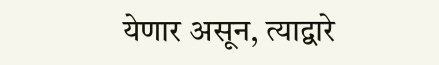येणार असून, त्याद्वारे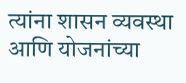त्यांना शासन व्यवस्था आणि योजनांच्या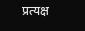प्रत्यक्ष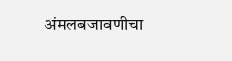अंमलबजावणीचा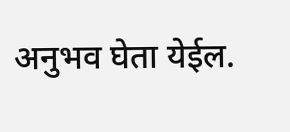अनुभव घेता येईल.